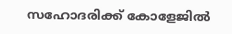സഹോദരിക്ക് കോളേജില്‍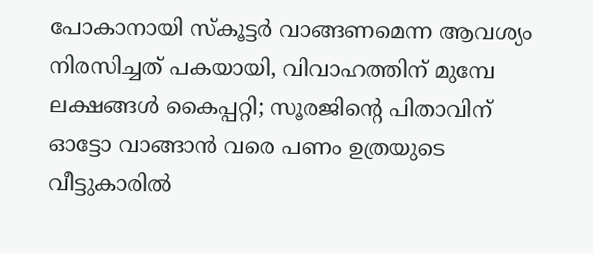പോകാനായി സ്‌കൂട്ടര്‍ വാങ്ങണമെന്ന ആവശ്യം നിരസിച്ചത് പകയായി, വിവാഹത്തിന് മുമ്പേ ലക്ഷങ്ങള്‍ കൈപ്പറ്റി; സൂരജിന്റെ പിതാവിന് ഓട്ടോ വാങ്ങാന്‍ വരെ പണം ഉത്രയുടെ വീട്ടുകാരില്‍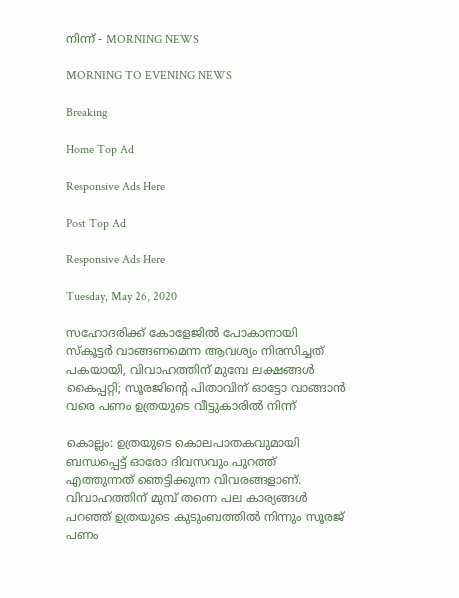നിന്ന് - MORNING NEWS

MORNING TO EVENING NEWS

Breaking

Home Top Ad

Responsive Ads Here

Post Top Ad

Responsive Ads Here

Tuesday, May 26, 2020

സഹോദരിക്ക് കോളേജില്‍ പോകാനായി സ്‌കൂട്ടര്‍ വാങ്ങണമെന്ന ആവശ്യം നിരസിച്ചത് പകയായി, വിവാഹത്തിന് മുമ്പേ ലക്ഷങ്ങള്‍ കൈപ്പറ്റി; സൂരജിന്റെ പിതാവിന് ഓട്ടോ വാങ്ങാന്‍ വരെ പണം ഉത്രയുടെ വീട്ടുകാരില്‍ നിന്ന്

കൊല്ലം: ഉത്രയുടെ കൊലപാതകവുമായി ബന്ധപ്പെട്ട് ഓരോ ദിവസവും പുറത്ത് എത്തുന്നത് ഞെട്ടിക്കുന്ന വിവരങ്ങളാണ്. വിവാഹത്തിന് മുമ്പ് തന്നെ പല കാര്യങ്ങള്‍ പറഞ്ഞ് ഉത്രയുടെ കുടുംബത്തില്‍ നിന്നും സൂരജ് പണം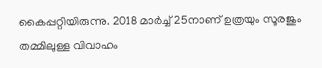കൈപ്പറ്റിയിരുന്നു. 2018 മാര്‍ച്ച് 25നാണ് ഉത്രയും സൂരജും തമ്മിലുള്ള വിവാഹം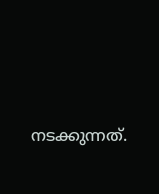നടക്കുന്നത്.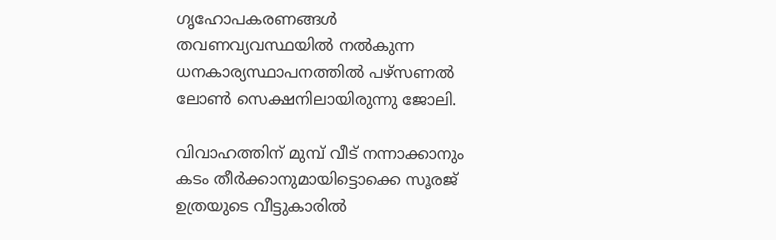ഗൃഹോപകരണങ്ങള്‍ തവണവ്യവസ്ഥയില്‍ നല്‍കുന്ന ധനകാര്യസ്ഥാപനത്തില്‍ പഴ്‌സണല്‍ ലോണ്‍ സെക്ഷനിലായിരുന്നു ജോലി.

വിവാഹത്തിന് മുമ്പ് വീട് നന്നാക്കാനും കടം തീര്‍ക്കാനുമായിട്ടൊക്കെ സൂരജ് ഉത്രയുടെ വീട്ടുകാരില്‍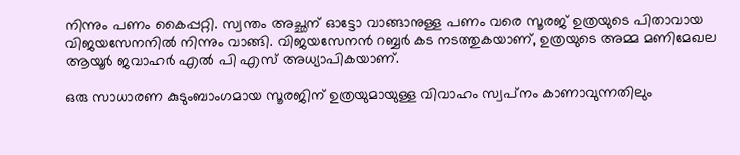നിന്നും പണം കൈപ്പറ്റി. സ്വന്തം അച്ഛന് ഓട്ടോ വാങ്ങാനുള്ള പണം വരെ സൂരജ് ഉത്രയുടെ പിതാവായ വിജയസേനനില്‍ നിന്നും വാങ്ങി. വിജയസേനന്‍ റബ്ബര്‍ കട നടത്തുകയാണ്, ഉത്രയുടെ അമ്മ മണിമേഖല ആയൂര്‍ ജവാഹര്‍ എല്‍ പി എസ് അധ്യാപികയാണ്.

ഒരു സാധാരണ കുടുംബാംഗമായ സൂരജിന് ഉത്രയുമായുള്ള വിവാഹം സ്വപ്‌നം കാണാവുന്നതിലും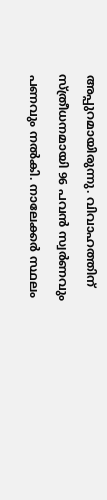അപ്പുറമായിരുന്നു. വിവാഹത്തിന് സ്ത്രീധനമായി 96 പവന്‍ സ്വര്‍ണവും പണവും നല്‍കി. നാലേക്കര്‍ സ്ഥലം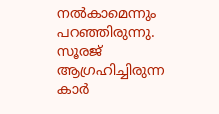നല്‍കാമെന്നും പറഞ്ഞിരുന്നു. സൂരജ് ആഗ്രഹിച്ചിരുന്ന കാര്‍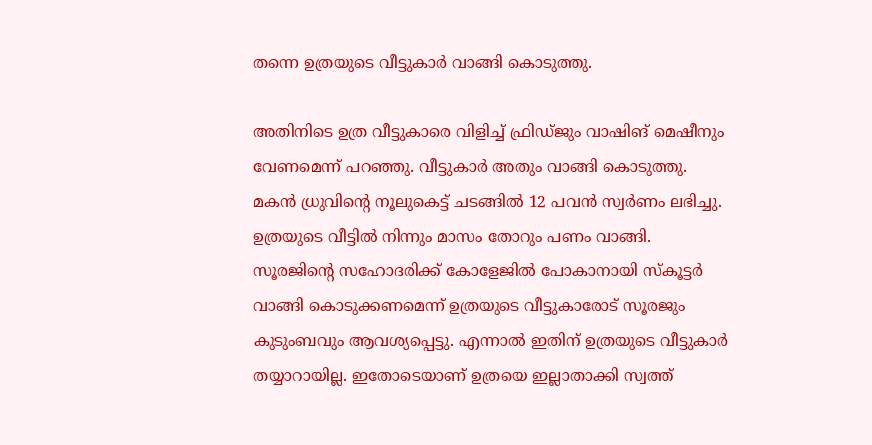തന്നെ ഉത്രയുടെ വീട്ടുകാര്‍ വാങ്ങി കൊടുത്തു.

അതിനിടെ ഉത്ര വീട്ടുകാരെ വിളിച്ച് ഫ്രിഡ്ജും വാഷിങ് മെഷീനും വേണമെന്ന് പറഞ്ഞു. വീട്ടുകാര്‍ അതും വാങ്ങി കൊടുത്തു. മകന്‍ ധ്രുവിന്റെ നൂലുകെട്ട് ചടങ്ങില്‍ 12 പവന്‍ സ്വര്‍ണം ലഭിച്ചു. ഉത്രയുടെ വീട്ടില്‍ നിന്നും മാസം തോറും പണം വാങ്ങി. സൂരജിന്റെ സഹോദരിക്ക് കോളേജില്‍ പോകാനായി സ്‌കൂട്ടര്‍ വാങ്ങി കൊടുക്കണമെന്ന് ഉത്രയുടെ വീട്ടുകാരോട് സൂരജും കുടുംബവും ആവശ്യപ്പെട്ടു. എന്നാല്‍ ഇതിന് ഉത്രയുടെ വീട്ടുകാര്‍ തയ്യാറായില്ല. ഇതോടെയാണ് ഉത്രയെ ഇല്ലാതാക്കി സ്വത്ത്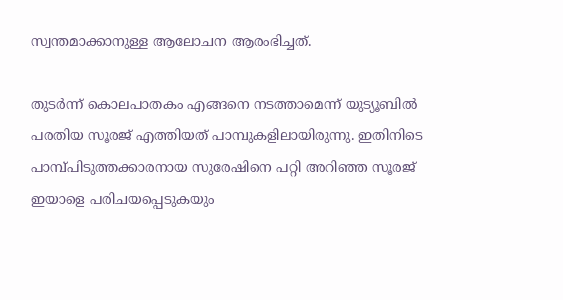സ്വന്തമാക്കാനുള്ള ആലോചന ആരംഭിച്ചത്.

തുടര്‍ന്ന് കൊലപാതകം എങ്ങനെ നടത്താമെന്ന് യുട്യൂബില്‍ പരതിയ സൂരജ് എത്തിയത് പാമ്പുകളിലായിരുന്നു. ഇതിനിടെ പാമ്പ്പിടുത്തക്കാരനായ സുരേഷിനെ പറ്റി അറിഞ്ഞ സൂരജ് ഇയാളെ പരിചയപ്പെടുകയും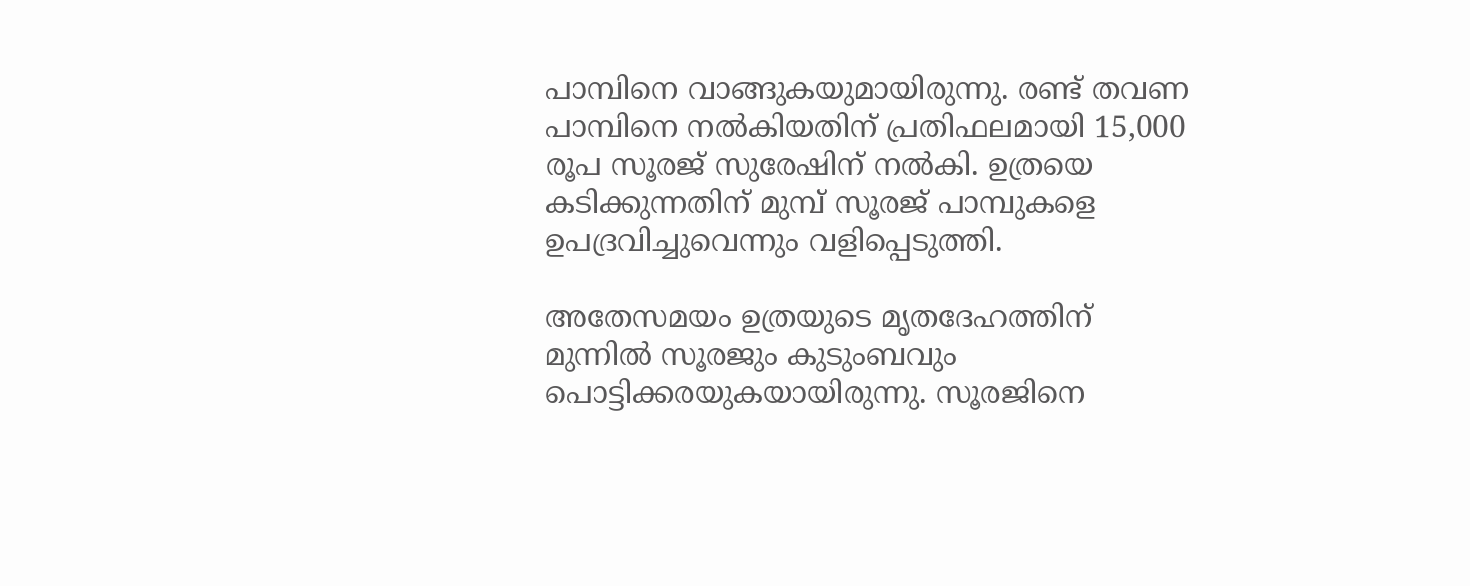പാമ്പിനെ വാങ്ങുകയുമായിരുന്നു. രണ്ട് തവണ പാമ്പിനെ നല്‍കിയതിന് പ്രതിഫലമായി 15,000 രൂപ സൂരജ് സുരേഷിന് നല്‍കി. ഉത്രയെ കടിക്കുന്നതിന് മുമ്പ് സൂരജ് പാമ്പുകളെ ഉപദ്രവിച്ചുവെന്നും വളിപ്പെടുത്തി.

അതേസമയം ഉത്രയുടെ മൃതദേഹത്തിന് മുന്നില്‍ സൂരജും കുടുംബവും പൊട്ടിക്കരയുകയായിരുന്നു. സൂരജിനെ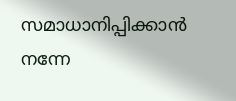സമാധാനിപ്പിക്കാന്‍ നന്നേ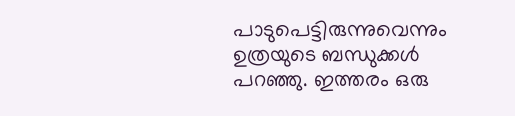പാടുപെട്ടിരുന്നുവെന്നും ഉത്രയുടെ ബന്ധുക്കള്‍ പറഞ്ഞു. ഇത്തരം ഒരു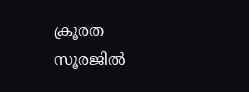ക്രൂരത സൂരജില്‍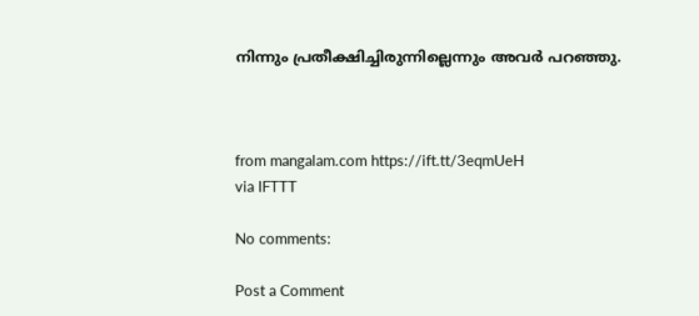നിന്നും പ്രതീക്ഷിച്ചിരുന്നില്ലെന്നും അവര്‍ പറഞ്ഞു.



from mangalam.com https://ift.tt/3eqmUeH
via IFTTT

No comments:

Post a Comment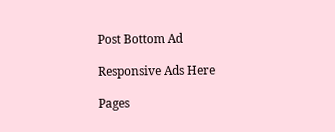Post Bottom Ad

Responsive Ads Here

Pages